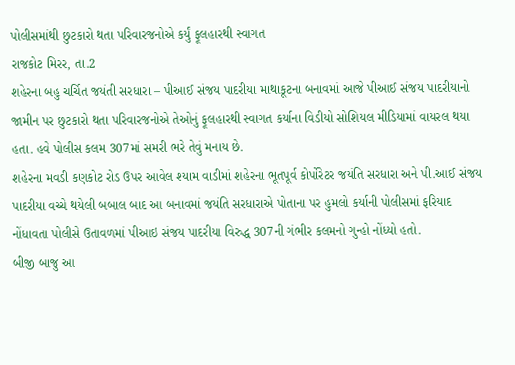પોલીસમાંથી છુટકારો થતા પરિવારજનોએ કર્યું ફૂલહારથી સ્વાગત
રાજકોટ મિરર, તા.2
શહેરના બહુ ચર્ચિત જયંતી સરધારા – પીઆઈ સંજય પાદરીયા માથાકૂટના બનાવમાં આજે પીઆઈ સંજય પાદરીયાનો જામીન પર છુટકારો થતા પરિવારજનોએ તેઓનું ફૂલહારથી સ્વાગત કર્યાના વિડીયો સોશિયલ મીડિયામાં વાયરલ થયા હતા. હવે પોલીસ કલમ 307માં સમરી ભરે તેવું મનાય છે.
શહેરના મવડી કણકોટ રોડ ઉપર આવેલ શ્યામ વાડીમાં શહેરના ભૂતપૂર્વ કોર્પોરેટર જયંતિ સરધારા અને પી.આઈ સંજય પાદરીયા વચ્ચે થયેલી બબાલ બાદ આ બનાવમાં જયંતિ સરધારાએ પોતાના પર હુમલો કર્યાની પોલીસમાં ફરિયાદ નોંધાવતા પોલીસે ઉતાવળમાં પીઆઇ સંજય પાદરીયા વિરુદ્ધ 307ની ગંભીર કલમનો ગુન્હો નોંધ્યો હતો.
બીજી બાજુ આ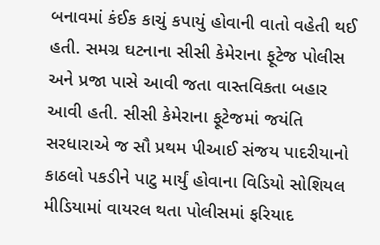બનાવમાં કંઈક કાચું કપાયું હોવાની વાતો વહેતી થઈ હતી. સમગ્ર ઘટનાના સીસી કેમેરાના ફૂટેજ પોલીસ અને પ્રજા પાસે આવી જતા વાસ્તવિકતા બહાર આવી હતી. સીસી કેમેરાના ફૂટેજમાં જયંતિ સરધારાએ જ સૌ પ્રથમ પીઆઈ સંજય પાદરીયાનો કાઠલો પકડીને પાટુ માર્યું હોવાના વિડિયો સોશિયલ મીડિયામાં વાયરલ થતા પોલીસમાં ફરિયાદ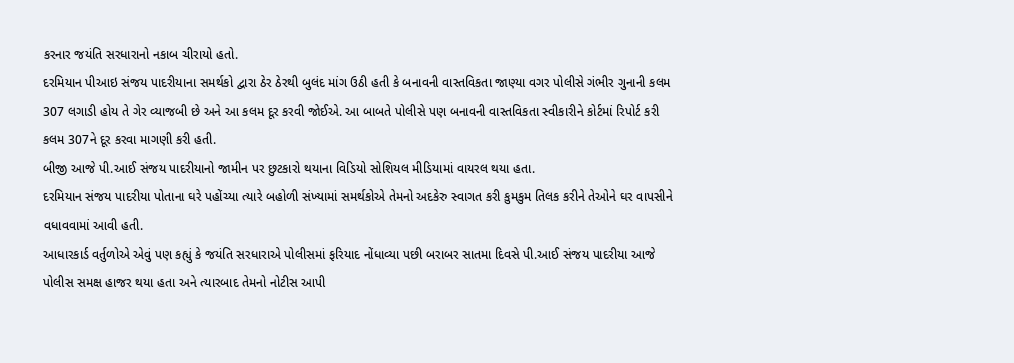કરનાર જયંતિ સરધારાનો નકાબ ચીરાયો હતો.
દરમિયાન પીઆઇ સંજય પાદરીયાના સમર્થકો દ્વારા ઠેર ઠેરથી બુલંદ માંગ ઉઠી હતી કે બનાવની વાસ્તવિકતા જાણ્યા વગર પોલીસે ગંભીર ગુનાની કલમ 307 લગાડી હોય તે ગેર વ્યાજબી છે અને આ કલમ દૂર કરવી જોઈએ. આ બાબતે પોલીસે પણ બનાવની વાસ્તવિકતા સ્વીકારીને કોર્ટમાં રિપોર્ટ કરી કલમ 307ને દૂર કરવા માગણી કરી હતી.
બીજી આજે પી.આઈ સંજય પાદરીયાનો જામીન પર છુટકારો થયાના વિડિયો સોશિયલ મીડિયામાં વાયરલ થયા હતા.
દરમિયાન સંજય પાદરીયા પોતાના ઘરે પહોંચ્યા ત્યારે બહોળી સંખ્યામાં સમર્થકોએ તેમનો અદકેરુ સ્વાગત કરી કુમકુમ તિલક કરીને તેઓને ઘર વાપસીને વધાવવામાં આવી હતી.
આધારકાર્ડ વર્તુળોએ એવું પણ કહ્યું કે જયંતિ સરધારાએ પોલીસમાં ફરિયાદ નોંધાવ્યા પછી બરાબર સાતમા દિવસે પી.આઈ સંજય પાદરીયા આજે પોલીસ સમક્ષ હાજર થયા હતા અને ત્યારબાદ તેમનો નોટીસ આપી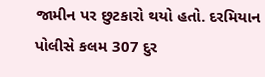જામીન પર છુટકારો થયો હતો. દરમિયાન પોલીસે કલમ 307 દુર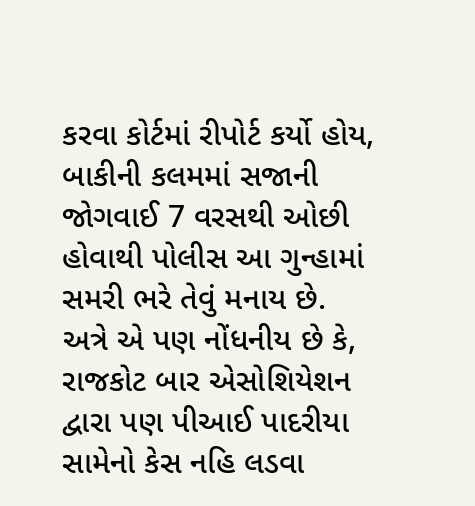કરવા કોર્ટમાં રીપોર્ટ કર્યો હોય, બાકીની કલમમાં સજાની જોગવાઈ 7 વરસથી ઓછી હોવાથી પોલીસ આ ગુન્હામાં સમરી ભરે તેવું મનાય છે.
અત્રે એ પણ નોંધનીય છે કે, રાજકોટ બાર એસોશિયેશન દ્વારા પણ પીઆઈ પાદરીયા સામેનો કેસ નહિ લડવા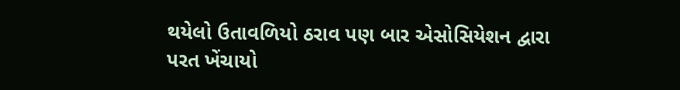થયેલો ઉતાવળિયો ઠરાવ પણ બાર એસોસિયેશન દ્વારા પરત ખેંચાયો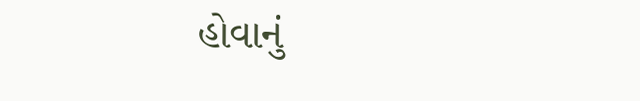હોવાનું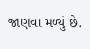જાણવા મળ્યું છે.